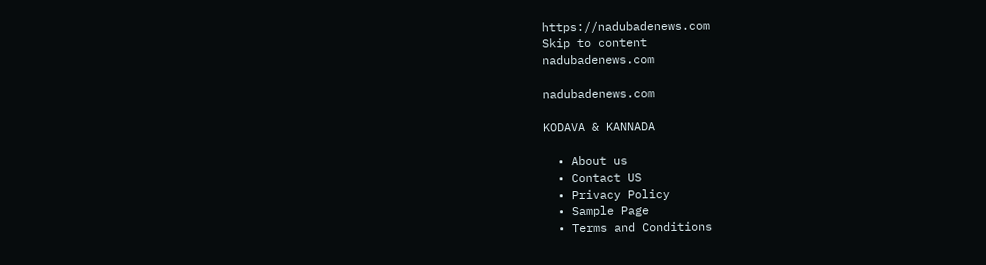https://nadubadenews.com
Skip to content
nadubadenews.com

nadubadenews.com

KODAVA & KANNADA

  • About us
  • Contact US
  • Privacy Policy
  • Sample Page
  • Terms and Conditions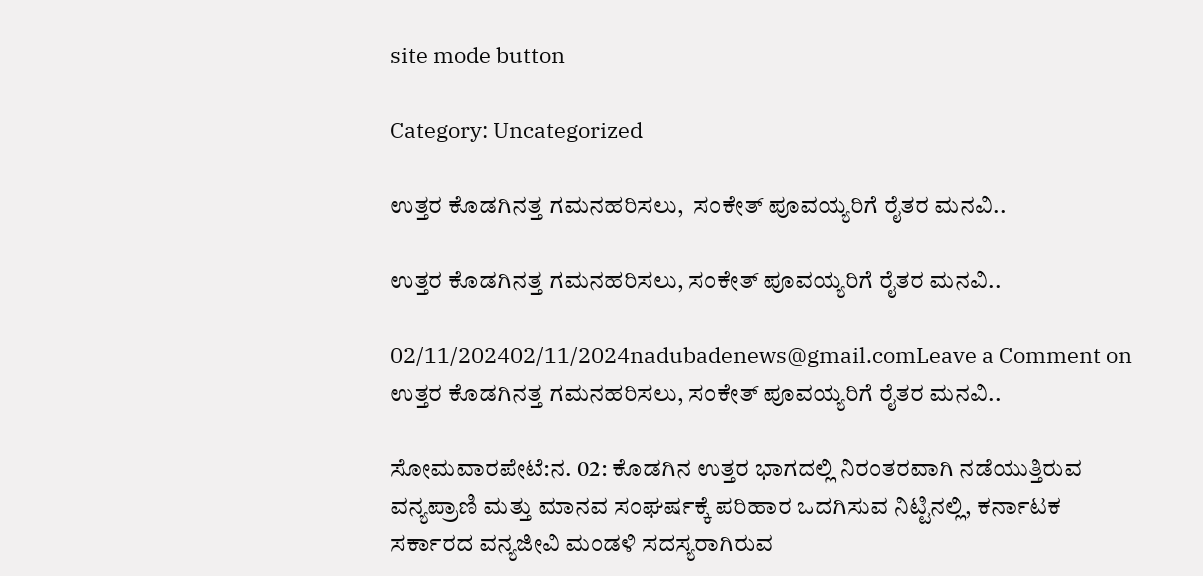site mode button

Category: Uncategorized

ಉತ್ತರ ಕೊಡಗಿನತ್ತ ಗಮನಹರಿಸಲು,  ಸಂಕೇತ್‌ ಪೂವಯ್ಯರಿಗೆ ರೈತರ ಮನವಿ..

ಉತ್ತರ ಕೊಡಗಿನತ್ತ ಗಮನಹರಿಸಲು, ಸಂಕೇತ್‌ ಪೂವಯ್ಯರಿಗೆ ರೈತರ ಮನವಿ..

02/11/202402/11/2024nadubadenews@gmail.comLeave a Comment on ಉತ್ತರ ಕೊಡಗಿನತ್ತ ಗಮನಹರಿಸಲು, ಸಂಕೇತ್‌ ಪೂವಯ್ಯರಿಗೆ ರೈತರ ಮನವಿ..

ಸೋಮವಾರಪೇಟೆ:ನ. 02: ಕೊಡಗಿನ ಉತ್ತರ ಭಾಗದಲ್ಲಿ ನಿರಂತರವಾಗಿ ನಡೆಯುತ್ತಿರುವ ವನ್ಯಪ್ರಾಣಿ ಮತ್ತು ಮಾನವ ಸಂಘರ್ಷಕ್ಕೆ ಪರಿಹಾರ ಒದಗಿಸುವ ನಿಟ್ಟಿನಲ್ಲಿ, ಕರ್ನಾಟಕ ಸರ್ಕಾರದ ವನ್ಯಜೀವಿ ಮಂಡಳಿ ಸದಸ್ಯರಾಗಿರುವ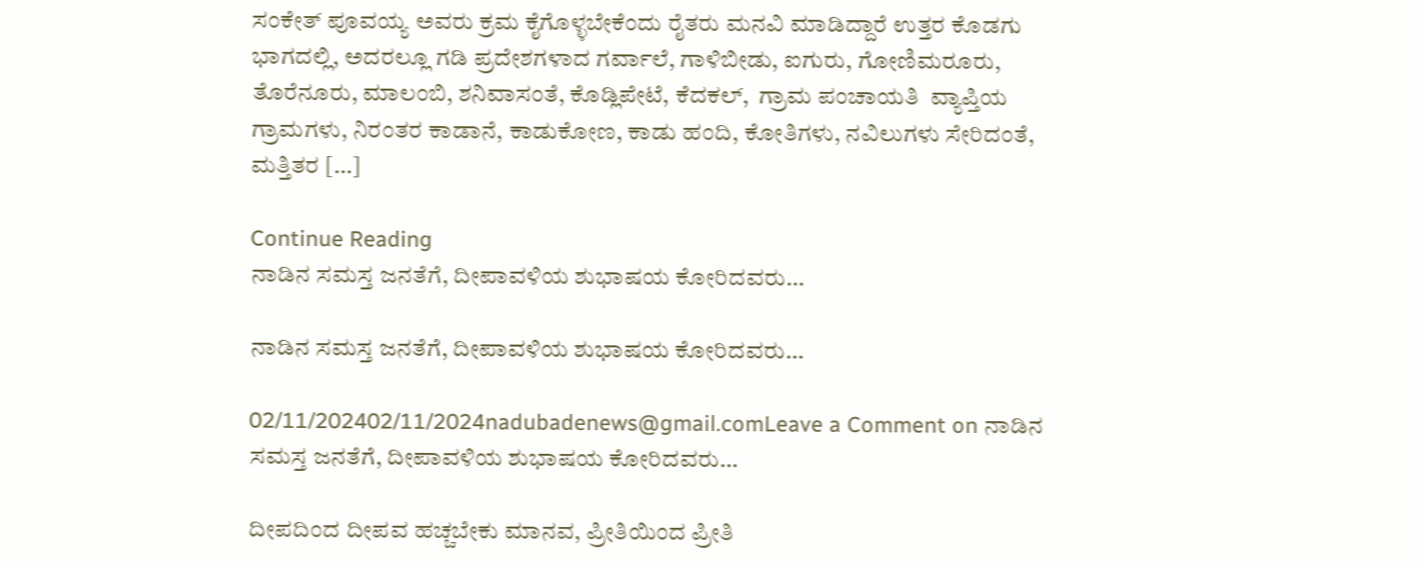ಸಂಕೇತ್ ಪೂವಯ್ಯ ಅವರು ಕ್ರಮ ಕೈಗೊಳ್ಳಬೇಕೆಂದು ರೈತರು ಮನವಿ ಮಾಡಿದ್ದಾರೆ ಉತ್ತರ ಕೊಡಗು ಭಾಗದಲ್ಲಿ, ಅದರಲ್ಲೂ ಗಡಿ ಪ್ರದೇಶಗಳಾದ ಗರ್ವಾಲೆ, ಗಾಳಿಬೀಡು, ಐಗುರು, ಗೋಣಿಮರೂರು, ತೊರೆನೂರು, ಮಾಲಂಬಿ, ಶನಿವಾಸಂತೆ, ಕೊಡ್ಲಿಪೇಟೆ, ಕೆದಕಲ್‌,  ಗ್ರಾಮ ಪಂಚಾಯತಿ  ವ್ಯಾಪ್ತಿಯ ಗ್ರಾಮಗಳು, ನಿರಂತರ ಕಾಡಾನೆ, ಕಾಡುಕೋಣ, ಕಾಡು ಹಂದಿ, ಕೋತಿಗಳು, ನವಿಲುಗಳು ಸೇರಿದಂತೆ, ಮತ್ತಿತರ […]

Continue Reading
ನಾಡಿನ ಸಮಸ್ತ ಜನತೆಗೆ, ದೀಪಾವಳಿಯ ಶುಭಾಷಯ ಕೋರಿದವರು…

ನಾಡಿನ ಸಮಸ್ತ ಜನತೆಗೆ, ದೀಪಾವಳಿಯ ಶುಭಾಷಯ ಕೋರಿದವರು…

02/11/202402/11/2024nadubadenews@gmail.comLeave a Comment on ನಾಡಿನ ಸಮಸ್ತ ಜನತೆಗೆ, ದೀಪಾವಳಿಯ ಶುಭಾಷಯ ಕೋರಿದವರು…

ದೀಪದಿಂದ ದೀಪವ ಹಚ್ಚಬೇಕು ಮಾನವ, ಪ್ರೀತಿಯಿಂದ ಪ್ರೀತಿ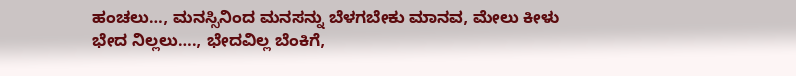ಹಂಚಲು…, ಮನಸ್ಸಿನಿಂದ ಮನಸನ್ನು ಬೆಳಗಬೇಕು ಮಾನವ, ಮೇಲು ಕೀಳು ಭೇದ ನಿಲ್ಲಲು…., ಭೇದವಿಲ್ಲ ಬೆಂಕಿಗೆ,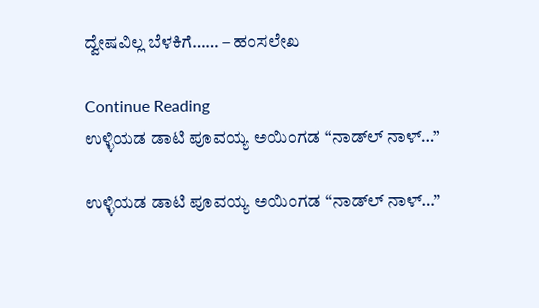ದ್ವೇಷವಿಲ್ಲ ಬೆಳಕಿಗೆ…… – ಹಂಸಲೇಖ

Continue Reading
ಉಳ್ಳಿಯಡ ಡಾಟಿ ಪೂವಯ್ಯ ಅಯಿಂಗಡ “ನಾಡ್‌ಲ್‌ ನಾಳ್…”

ಉಳ್ಳಿಯಡ ಡಾಟಿ ಪೂವಯ್ಯ ಅಯಿಂಗಡ “ನಾಡ್‌ಲ್‌ ನಾಳ್…”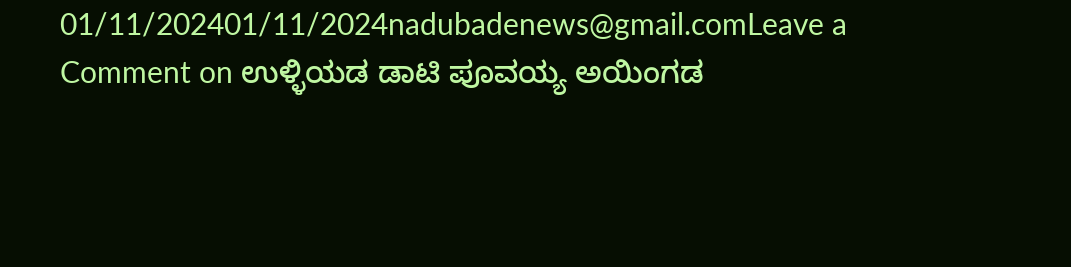01/11/202401/11/2024nadubadenews@gmail.comLeave a Comment on ಉಳ್ಳಿಯಡ ಡಾಟಿ ಪೂವಯ್ಯ ಅಯಿಂಗಡ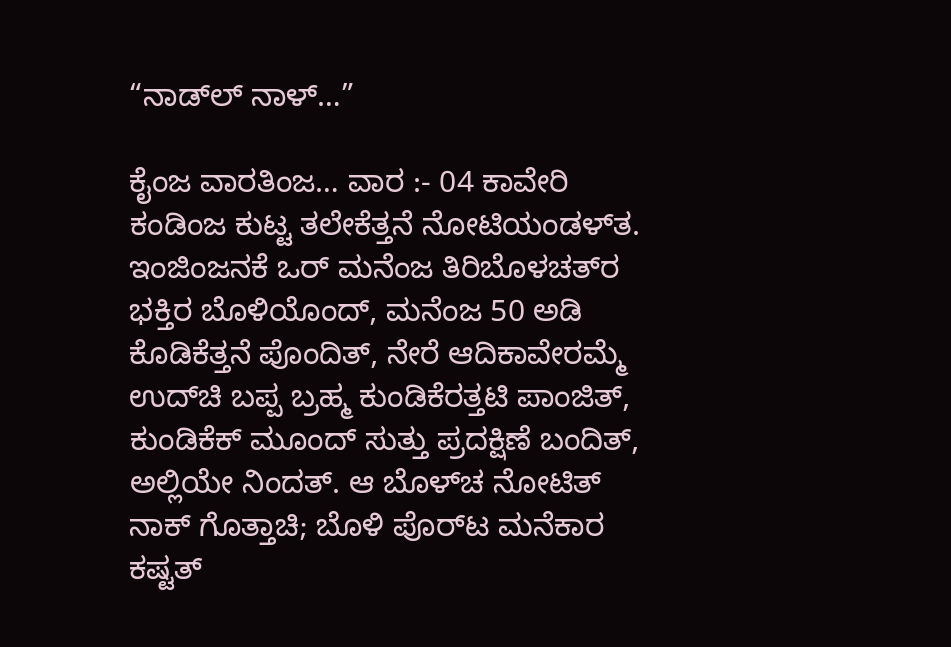“ನಾಡ್‌ಲ್‌ ನಾಳ್…”

ಕೈಂಜ ವಾರತಿಂಜ… ವಾರ :- 04 ಕಾವೇರಿ ಕಂಡಿಂಜ ಕುಟ್ಟ ತಲೇಕೆತ್ತನೆ ನೋಟಿಯಂಡಳ್‌ತ. ಇಂಜಿಂಜನಕೆ ಒರ್ ಮನೆಂಜ ತಿರಿಬೊಳಚತ್‌ರ ಭಕ್ತಿರ ಬೊಳಿಯೊಂದ್, ಮನೆಂಜ 50 ಅಡಿ ಕೊಡಿಕೆತ್ತನೆ ಪೊಂದಿತ್‌, ನೇರೆ ಆದಿಕಾವೇರಮ್ಮೆ ಉದ್‌ಚಿ ಬಪ್ಪ ಬ್ರಹ್ಮ ಕುಂಡಿಕೆರತ್ತಟಿ ಪಾಂಜಿತ್, ಕುಂಡಿಕೆಕ್ ಮೂಂದ್ ಸುತ್ತು ಪ್ರದಕ್ಷಿಣೆ ಬಂದಿತ್, ಅಲ್ಲಿಯೇ ನಿಂದತ್. ಆ ಬೊಳ್‌ಚ ನೋಟಿತ್ ನಾಕ್ ಗೊತ್ತಾಚಿ; ಬೊಳಿ ಪೊರ್‌ಟ ಮನೆಕಾರ ಕಷ್ಟತ್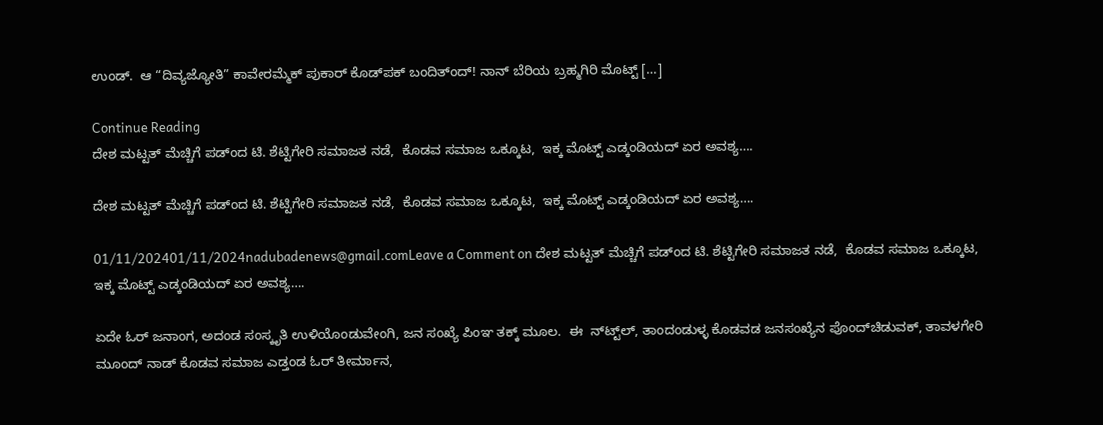ಉಂಡ್.  ಆ “ದಿವ್ಯಜ್ಯೋತಿ” ಕಾವೇರಮ್ಮೆಕ್ ಪುಕಾರ್ ಕೊಡ್‌‌ಪಕ್ ಬಂದಿತ್ಂದ್! ನಾನ್ ಬೆರಿಯ ಬ್ರಹ್ಮಗಿರಿ ಮೊಟ್ಟ್ […]

Continue Reading
ದೇಶ ಮಟ್ಟತ್‌ ಮೆಚ್ಚಿಗೆ ಪಡ್ಂದ ಟಿ. ಶೆಟ್ಟಿಗೇರಿ ಸಮಾಜತ ನಡೆ,  ಕೊಡವ ಸಮಾಜ ಒಕ್ಕೂಟ,  ಇಕ್ಕ ಮೊಟ್ಟ್‌ ಎಡ್ಕಂಡಿಯದ್‌ ಏರ ಅವಶ್ಯ….

ದೇಶ ಮಟ್ಟತ್‌ ಮೆಚ್ಚಿಗೆ ಪಡ್ಂದ ಟಿ. ಶೆಟ್ಟಿಗೇರಿ ಸಮಾಜತ ನಡೆ,  ಕೊಡವ ಸಮಾಜ ಒಕ್ಕೂಟ,  ಇಕ್ಕ ಮೊಟ್ಟ್‌ ಎಡ್ಕಂಡಿಯದ್‌ ಏರ ಅವಶ್ಯ….

01/11/202401/11/2024nadubadenews@gmail.comLeave a Comment on ದೇಶ ಮಟ್ಟತ್‌ ಮೆಚ್ಚಿಗೆ ಪಡ್ಂದ ಟಿ. ಶೆಟ್ಟಿಗೇರಿ ಸಮಾಜತ ನಡೆ,  ಕೊಡವ ಸಮಾಜ ಒಕ್ಕೂಟ,  ಇಕ್ಕ ಮೊಟ್ಟ್‌ ಎಡ್ಕಂಡಿಯದ್‌ ಏರ ಅವಶ್ಯ….

ಏದೇ ಓರ್‌ ಜನಾಂಗ, ಅದಂಡ ಸಂಸ್ಕೃತಿ ಉಳಿಯೊಂಡುವೇಂಗಿ, ಜನ ಸಂಖ್ಯೆ ಪಿಂಞ ತಕ್ಕ್‌ ಮೂಲ.  ಈ  ನ್‌ಟ್ಟ್‌ಲ್‌, ತಾಂದಂಡುಳ್ಳ ಕೊಡವಡ ಜನಸಂಖ್ಯೆನ ಪೊಂದ್‌ಚಿಡುವಕ್‌, ತಾವಳಗೇರಿ ಮೂಂದ್‌ ನಾಡ್‌ ಕೊಡವ ಸಮಾಜ ಎಡ್ತಂಡ ಓರ್‌ ತೀರ್ಮಾನ,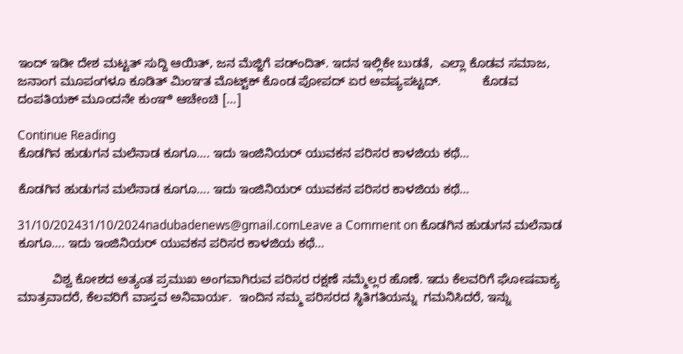ಇಂದ್‌ ಇಡೀ ದೇಶ ಮಟ್ಟತ್‌ ಸುದ್ದಿ ಆಯಿತ್‌, ಜನ ಮೆಜ್ಜಿಗೆ ಪಡ್ಂದಿತ್. ಇದನ ಇಲ್ಲಿಕೇ ಬುಡತೆ,  ಎಲ್ಲಾ ಕೊಡವ ಸಮಾಜ, ಜನಾಂಗ ಮೂಪಂಗಳೂ ಕೂಡಿತ್‌ ಮಿಂಞತ ಮೊಟ್ಟ್‌ಕ್‌ ಕೊಂಡ ಪೋಪದ್‌ ಏರ ಅವಷ್ಯಪಟ್ಟದ್.            ಕೊಡವ ದಂಪತಿಯಕ್ ಮೂಂದನೇ ಕುಂಞಿ ಆಚೇಂಚಿ […]

Continue Reading
ಕೊಡಗಿನ ಹುಡುಗನ ಮಲೆನಾಡ ಕೂಗೂ…. ಇದು ಇಂಜಿನಿಯರ್‌ ಯುವಕನ ಪರಿಸರ ಕಾಳಜಿಯ ಕಥೆ…

ಕೊಡಗಿನ ಹುಡುಗನ ಮಲೆನಾಡ ಕೂಗೂ…. ಇದು ಇಂಜಿನಿಯರ್‌ ಯುವಕನ ಪರಿಸರ ಕಾಳಜಿಯ ಕಥೆ…

31/10/202431/10/2024nadubadenews@gmail.comLeave a Comment on ಕೊಡಗಿನ ಹುಡುಗನ ಮಲೆನಾಡ ಕೂಗೂ…. ಇದು ಇಂಜಿನಿಯರ್‌ ಯುವಕನ ಪರಿಸರ ಕಾಳಜಿಯ ಕಥೆ…

          ವಿಶ್ವ ಕೋಶದ ಅತ್ಯಂತ ಪ್ರಮುಖ ಅಂಗವಾಗಿರುವ ಪರಿಸರ ರಕ್ಷಣೆ ನಮ್ಮೆಲ್ಲರ ಹೊಣೆ. ಇದು ಕೆಲವರಿಗೆ ಘೋಷವಾಕ್ಯ ಮಾತ್ರವಾದರೆ, ಕೆಲವರಿಗೆ ವಾಸ್ತವ ಅನಿವಾರ್ಯ.  ಇಂದಿನ ನಮ್ಮ ಪರಿಸರದ ಸ್ಥಿತಿಗತಿಯನ್ನು  ಗಮನಿಸಿದರೆ, ಇನ್ನು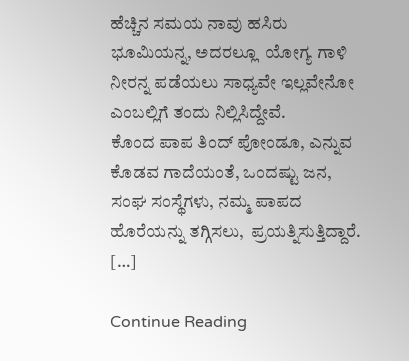ಹೆಚ್ಚಿನ ಸಮಯ ನಾವು ಹಸಿರು ಭೂಮಿಯನ್ನ, ಅದರಲ್ಲೂ  ಯೋಗ್ಯ ಗಾಳಿ ನೀರನ್ನ ಪಡೆಯಲು ಸಾಧ್ಯವೇ ಇಲ್ಲವೇನೋ ಎಂಬಲ್ಲಿಗೆ ತಂದು ನಿಲ್ಲಿಸಿದ್ದೇವೆ.           ಕೊಂದ ಪಾಪ ತಿಂದ್‌ ಪೋಂಡೂ, ಎನ್ನುವ ಕೊಡವ ಗಾದೆಯಂತೆ, ಒಂದಷ್ಟು ಜನ, ಸಂಘ ಸಂಸ್ಥೆಗಳು, ನಮ್ಮ ಪಾಪದ ಹೊರೆಯನ್ನು ತಗ್ಗಿಸಲು,  ಪ್ರಯತ್ನಿಸುತ್ತಿದ್ದಾರೆ. […]

Continue Reading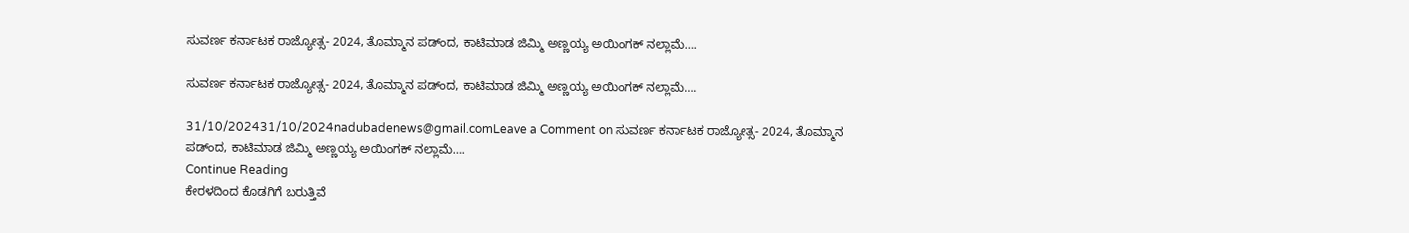ಸುವರ್ಣ ಕರ್ನಾಟಕ ರಾಜ್ಯೋತ್ಸ- 2024, ತೊಮ್ಮಾನ ಪಡ್ಂದ‌, ಕಾಟಿಮಾಡ ಜಿಮ್ಮಿ ಅಣ್ಣಯ್ಯ ಅಯಿಂಗಕ್ ನಲ್ಲಾಮೆ….

ಸುವರ್ಣ ಕರ್ನಾಟಕ ರಾಜ್ಯೋತ್ಸ- 2024, ತೊಮ್ಮಾನ ಪಡ್ಂದ‌, ಕಾಟಿಮಾಡ ಜಿಮ್ಮಿ ಅಣ್ಣಯ್ಯ ಅಯಿಂಗಕ್ ನಲ್ಲಾಮೆ….

31/10/202431/10/2024nadubadenews@gmail.comLeave a Comment on ಸುವರ್ಣ ಕರ್ನಾಟಕ ರಾಜ್ಯೋತ್ಸ- 2024, ತೊಮ್ಮಾನ ಪಡ್ಂದ‌, ಕಾಟಿಮಾಡ ಜಿಮ್ಮಿ ಅಣ್ಣಯ್ಯ ಅಯಿಂಗಕ್ ನಲ್ಲಾಮೆ….
Continue Reading
ಕೇರಳದಿಂದ ಕೊಡಗಿಗೆ ಬರುತ್ತಿವೆ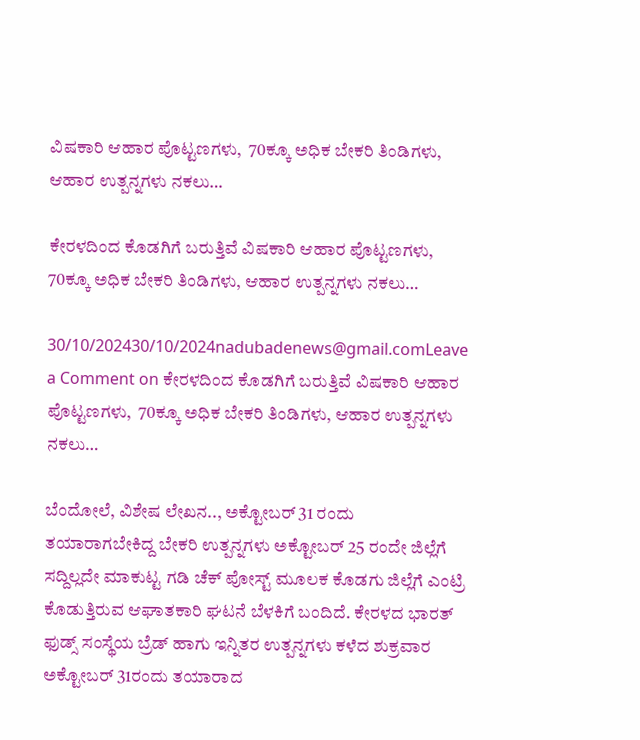ವಿಷಕಾರಿ ಆಹಾರ ಪೊಟ್ಟಣಗಳು,  70ಕ್ಕೂ ಅಧಿಕ ಬೇಕರಿ ತಿಂಡಿಗಳು, ಆಹಾರ ಉತ್ಪನ್ನಗಳು ನಕಲು…

ಕೇರಳದಿಂದ ಕೊಡಗಿಗೆ ಬರುತ್ತಿವೆ ವಿಷಕಾರಿ ಆಹಾರ ಪೊಟ್ಟಣಗಳು,  70ಕ್ಕೂ ಅಧಿಕ ಬೇಕರಿ ತಿಂಡಿಗಳು, ಆಹಾರ ಉತ್ಪನ್ನಗಳು ನಕಲು…

30/10/202430/10/2024nadubadenews@gmail.comLeave a Comment on ಕೇರಳದಿಂದ ಕೊಡಗಿಗೆ ಬರುತ್ತಿವೆ ವಿಷಕಾರಿ ಆಹಾರ ಪೊಟ್ಟಣಗಳು,  70ಕ್ಕೂ ಅಧಿಕ ಬೇಕರಿ ತಿಂಡಿಗಳು, ಆಹಾರ ಉತ್ಪನ್ನಗಳು ನಕಲು…

ಬೆಂದೋಲೆ, ವಿಶೇಷ ಲೇಖನ.., ಅಕ್ಟೋಬರ್ 31 ರಂದು ತಯಾರಾಗಬೇಕಿದ್ದ ಬೇಕರಿ ಉತ್ಪನ್ನಗಳು ಅಕ್ಟೋಬರ್ 25 ರಂದೇ ಜಿಲ್ಲೆಗೆ ಸದ್ದಿಲ್ಲದೇ ಮಾಕುಟ್ಟ ಗಡಿ ಚೆಕ್ ಪೋಸ್ಟ್ ಮೂಲಕ ಕೊಡಗು ಜಿಲ್ಲೆಗೆ ಎಂಟ್ರಿ ಕೊಡುತ್ತಿರುವ ಆಘಾತಕಾರಿ ಘಟನೆ ಬೆಳಕಿಗೆ ಬಂದಿದೆ. ಕೇರಳದ ಭಾರತ್ ಫುಡ್ಸ್ ಸಂಸ್ಥೆಯ ಬ್ರೆಡ್ ಹಾಗು ಇನ್ನಿತರ ಉತ್ಪನ್ನಗಳು ಕಳೆದ ಶುಕ್ರವಾರ ಅಕ್ಟೋಬರ್ 31ರಂದು ತಯಾರಾದ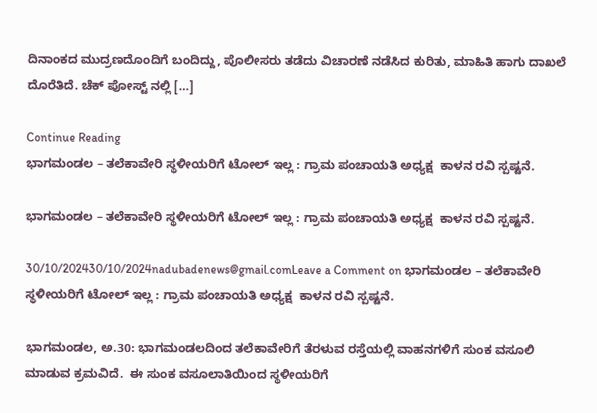ದಿನಾಂಕದ ಮುದ್ರಣದೊಂದಿಗೆ ಬಂದಿದ್ದು, ಪೊಲೀಸರು ತಡೆದು ವಿಚಾರಣೆ ನಡೆಸಿದ ಕುರಿತು, ಮಾಹಿತಿ ಹಾಗು ದಾಖಲೆ ದೊರೆತಿದೆ. ಚೆಕ್ ಪೋಸ್ಟ್ ನಲ್ಲಿ […]

Continue Reading
ಭಾಗಮಂಡಲ – ತಲೆಕಾವೇರಿ ಸ್ಥಳೀಯರಿಗೆ ಟೋಲ್‌ ಇಲ್ಲ : ಗ್ರಾಮ ಪಂಚಾಯತಿ ಅಧ್ಯಕ್ಷ  ಕಾಳನ ರವಿ ಸ್ಪಷ್ಟನೆ.

ಭಾಗಮಂಡಲ – ತಲೆಕಾವೇರಿ ಸ್ಥಳೀಯರಿಗೆ ಟೋಲ್‌ ಇಲ್ಲ : ಗ್ರಾಮ ಪಂಚಾಯತಿ ಅಧ್ಯಕ್ಷ  ಕಾಳನ ರವಿ ಸ್ಪಷ್ಟನೆ.

30/10/202430/10/2024nadubadenews@gmail.comLeave a Comment on ಭಾಗಮಂಡಲ – ತಲೆಕಾವೇರಿ ಸ್ಥಳೀಯರಿಗೆ ಟೋಲ್‌ ಇಲ್ಲ : ಗ್ರಾಮ ಪಂಚಾಯತಿ ಅಧ್ಯಕ್ಷ  ಕಾಳನ ರವಿ ಸ್ಪಷ್ಟನೆ.

ಭಾಗಮಂಡಲ, ಅ.30: ಭಾಗಮಂಡಲದಿಂದ ತಲೆಕಾವೇರಿಗೆ ತೆರಳುವ ರಸ್ತೆಯಲ್ಲಿ ವಾಹನಗಳಿಗೆ ಸುಂಕ ವಸೂಲಿ ಮಾಡುವ ಕ್ರಮವಿದೆ.  ಈ ಸುಂಕ ವಸೂಲಾತಿಯಿಂದ ಸ್ಥಳೀಯರಿಗೆ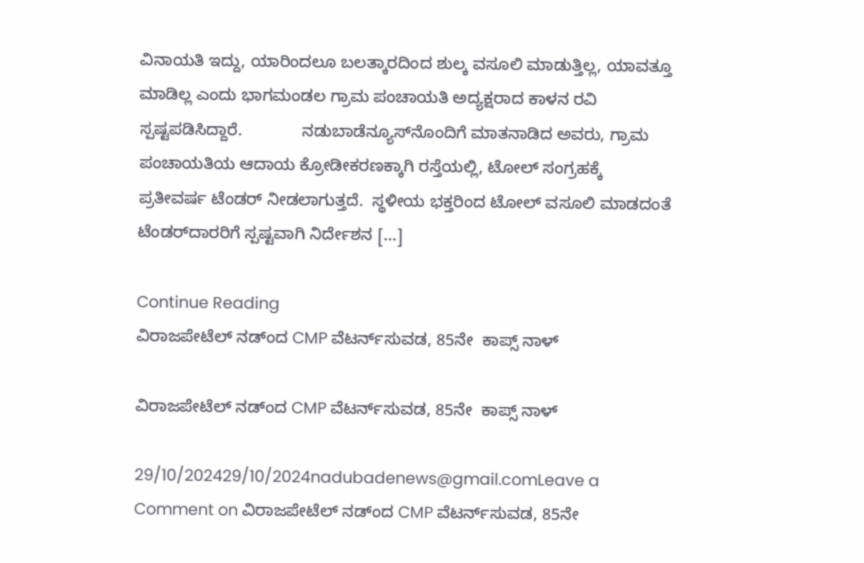ವಿನಾಯತಿ ಇದ್ದು, ಯಾರಿಂದಲೂ ಬಲತ್ಕಾರದಿಂದ ಶುಲ್ಕ ವಸೂಲಿ ಮಾಡುತ್ತಿಲ್ಲ, ಯಾವತ್ತೂ ಮಾಡಿಲ್ಲ ಎಂದು ಭಾಗಮಂಡಲ ಗ್ರಾಮ ಪಂಚಾಯತಿ ಅದ್ಯಕ್ಷರಾದ ಕಾಳನ ರವಿ ಸ್ಪಷ್ಟಪಡಿಸಿದ್ದಾರೆ.             ನಡುಬಾಡೆನ್ಯೂಸ್‌ನೊಂದಿಗೆ ಮಾತನಾಡಿದ ಅವರು, ಗ್ರಾಮ ಪಂಚಾಯತಿಯ ಆದಾಯ ಕ್ರೋಡೀಕರಣಕ್ಕಾಗಿ ರಸ್ತೆಯಲ್ಲಿ, ಟೋಲ್‌ ಸಂಗ್ರಹಕ್ಕೆ ಪ್ರತೀವರ್ಷ ಟೆಂಡರ್‌ ನೀಡಲಾಗುತ್ತದೆ.  ಸ್ಥಳೀಯ ಭಕ್ತರಿಂದ ಟೋಲ್‌ ವಸೂಲಿ ಮಾಡದಂತೆ ಟೆಂಡರ್‌ದಾರರಿಗೆ ಸ್ಪಷ್ಟವಾಗಿ ನಿರ್ದೇಶನ […]

Continue Reading
ವಿರಾಜಪೇಟೆಲ್‌ ನಡ್ಂದ CMP ವೆಟರ್ನ್‌ಸುವಡ, 85ನೇ  ಕಾಪ್ಸ್‌ ನಾಳ್‌

ವಿರಾಜಪೇಟೆಲ್‌ ನಡ್ಂದ CMP ವೆಟರ್ನ್‌ಸುವಡ, 85ನೇ  ಕಾಪ್ಸ್‌ ನಾಳ್‌

29/10/202429/10/2024nadubadenews@gmail.comLeave a Comment on ವಿರಾಜಪೇಟೆಲ್‌ ನಡ್ಂದ CMP ವೆಟರ್ನ್‌ಸುವಡ, 85ನೇ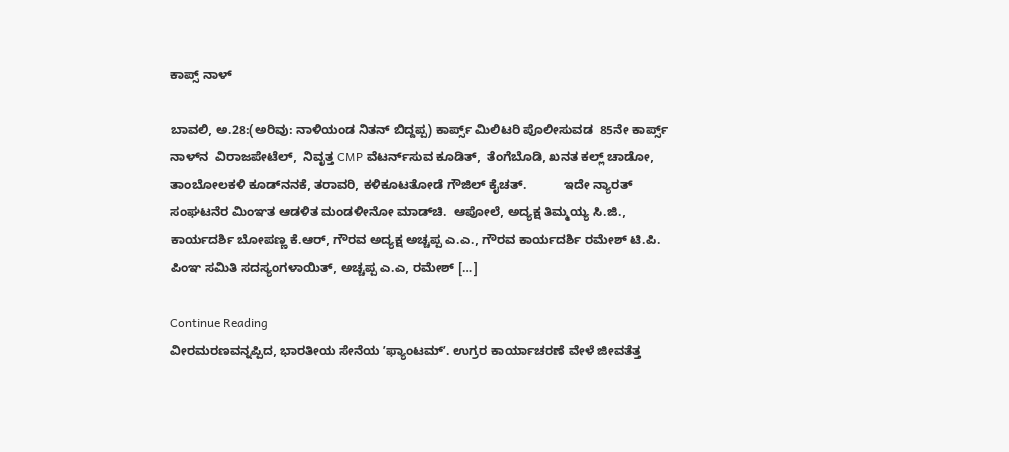ಕಾಪ್ಸ್‌ ನಾಳ್‌

ಬಾವಲಿ, ಅ.28:(ಅರಿವು: ನಾಳಿಯಂಡ ನಿತನ್‌ ಬಿದ್ದಪ್ಪ) ಕಾರ್ಪ್ಸ್‌ ಮಿಲಿಟರಿ ಪೊಲೀಸುವಡ  85ನೇ ಕಾರ್ಪ್ಸ್‌ ನಾಳ್‌ನ  ವಿರಾಜಪೇಟೆಲ್‌,  ನಿವೃತ್ತ CMP ವೆಟರ್ನ್‌ಸುವ ಕೂಡಿತ್‌,  ತೆಂಗೆಬೊಡಿ, ಖನತ ಕಲ್ಲ್‌ ಚಾಡೋ, ತಾಂಬೋಲಕಳಿ ಕೂಡ್‌ನನಕೆ, ತರಾವರಿ, ಕಳಿಕೂಟತೋಡೆ ಗೌಜಿಲ್‌ ಕೈಚತ್.           ಇದೇ ನ್ಯಾರತ್‌ ಸಂಘಟನೆರ ಮಿಂಞತ ಆಡಳಿತ ಮಂಡಳೀನೋ ಮಾಡ್‌ಚಿ.  ಆಪೋಲೆ, ಅದ್ಯಕ್ಷ ತಿಮ್ಮಯ್ಯ ಸಿ.ಜಿ., ಕಾರ್ಯದರ್ಶಿ ಬೋಪಣ್ಣ ಕೆ.ಆರ್, ಗೌರವ ಅದ್ಯಕ್ಷ ಅಚ್ಚಪ್ಪ ಎ.ಎ., ಗೌರವ ಕಾರ್ಯದರ್ಶಿ ರಮೇಶ್ ಟಿ.ಪಿ. ಪಿಂಞ ಸಮಿತಿ ಸದಸ್ಯಂಗಳಾಯಿತ್‌, ಅಚ್ಚಪ್ಪ ಎ.ಎ, ರಮೇಶ್ […]

Continue Reading
ವೀರಮರಣವನ್ನಪ್ಪಿದ, ಭಾರತೀಯ ಸೇನೆಯ ʼಫ್ಯಾಂಟಮ್ʼ. ಉಗ್ರರ ಕಾರ್ಯಾಚರಣೆ ವೇಳೆ ಜೀವತೆತ್ತ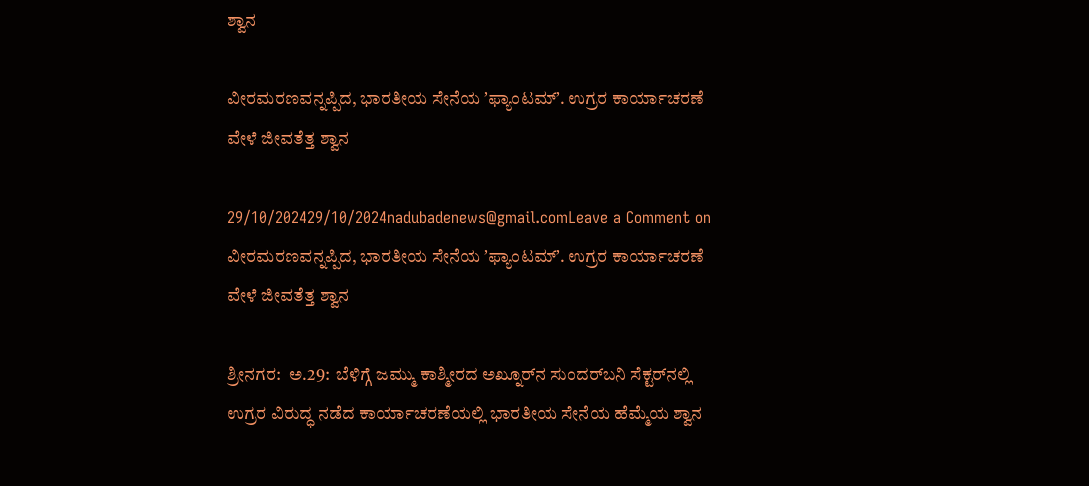ಶ್ವಾನ

ವೀರಮರಣವನ್ನಪ್ಪಿದ, ಭಾರತೀಯ ಸೇನೆಯ ʼಫ್ಯಾಂಟಮ್ʼ. ಉಗ್ರರ ಕಾರ್ಯಾಚರಣೆ ವೇಳೆ ಜೀವತೆತ್ತ ಶ್ವಾನ

29/10/202429/10/2024nadubadenews@gmail.comLeave a Comment on ವೀರಮರಣವನ್ನಪ್ಪಿದ, ಭಾರತೀಯ ಸೇನೆಯ ʼಫ್ಯಾಂಟಮ್ʼ. ಉಗ್ರರ ಕಾರ್ಯಾಚರಣೆ ವೇಳೆ ಜೀವತೆತ್ತ ಶ್ವಾನ

ಶ್ರೀನಗರ:  ಅ.29:  ಬೆಳಿಗ್ಗೆ ಜಮ್ಮು ಕಾಶ್ಮೀರದ ಅಖ್ನೂರ್‌ನ ಸುಂದರ್‌ಬನಿ ಸೆಕ್ಟರ್‌ನಲ್ಲಿ ಉಗ್ರರ ವಿರುದ್ಧ ನಡೆದ ಕಾರ್ಯಾಚರಣೆಯಲ್ಲಿ ಭಾರತೀಯ ಸೇನೆಯ ಹೆಮ್ಮೆಯ ಶ್ವಾನ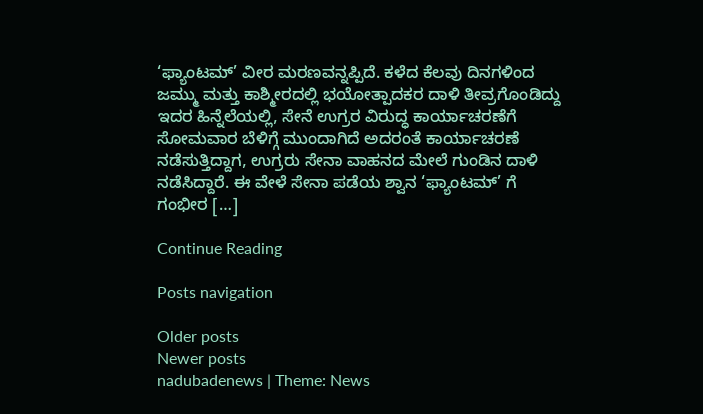‘ಫ್ಯಾಂಟಮ್’ ವೀರ ಮರಣವನ್ನಪ್ಪಿದೆ. ಕಳೆದ ಕೆಲವು ದಿನಗಳಿಂದ ಜಮ್ಮು ಮತ್ತು ಕಾಶ್ಮೀರದಲ್ಲಿ ಭಯೋತ್ಪಾದಕರ ದಾಳಿ ತೀವ್ರಗೊಂಡಿದ್ದು ಇದರ ಹಿನ್ನೆಲೆಯಲ್ಲಿ, ಸೇನೆ ಉಗ್ರರ ವಿರುದ್ಧ ಕಾರ್ಯಾಚರಣೆಗೆ ಸೋಮವಾರ ಬೆಳಿಗ್ಗೆ ಮುಂದಾಗಿದೆ ಅದರಂತೆ ಕಾರ್ಯಾಚರಣೆ ನಡೆಸುತ್ತಿದ್ದಾಗ, ಉಗ್ರರು ಸೇನಾ ವಾಹನದ ಮೇಲೆ ಗುಂಡಿನ ದಾಳಿ ನಡೆಸಿದ್ದಾರೆ. ಈ ವೇಳೆ ಸೇನಾ ಪಡೆಯ ಶ್ವಾನ ‘ಫ್ಯಾಂಟಮ್’ ಗೆ ಗಂಭೀರ […]

Continue Reading

Posts navigation

Older posts
Newer posts
nadubadenews | Theme: News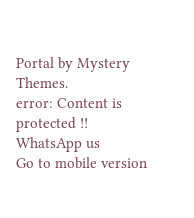Portal by Mystery Themes.
error: Content is protected !!
WhatsApp us
Go to mobile version